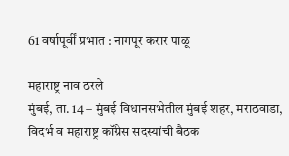61 वर्षापूर्वीं प्रभात : नागपूर करार पाळू

महाराष्ट्र नाव ठरले
मुंबई, ता. 14 – मुंबई विधानसभेतील मुंबई शहर, मराठवाडा, विदर्भ व महाराष्ट्र कॉंग्रेस सदस्यांची बैठक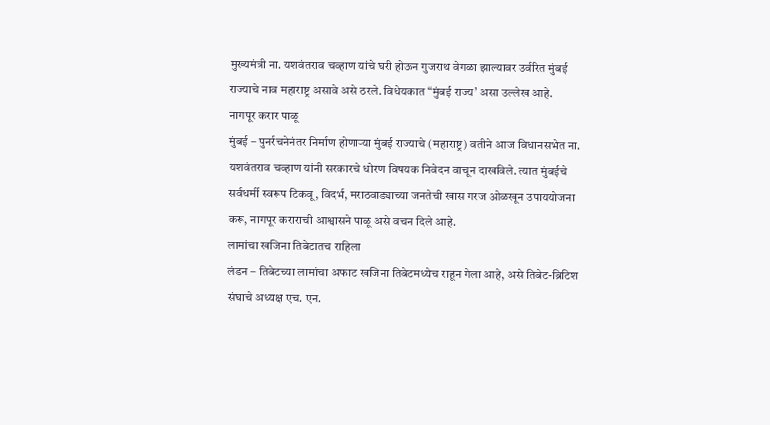मुख्यमंत्री ना. यशवंतराव चव्हाण यांचे घरी होऊन गुजराथ वेगळा झाल्यावर उर्वरित मुंबई राज्याचे नाव महाराष्ट्र असावे असे ठरले. विधेयकात “मुंबई राज्य’ असा उल्लेख आहे.
नागपूर करार पाळू
मुंबई – पुनर्रचनेनंतर निर्माण होणाऱ्या मुंबई राज्याचे (महाराष्ट्र) वतीने आज विधानसभेत ना. यशवंतराव चव्हाण यांनी सरकारचे धोरण विषयक निवेदन वाचून दाखविले. त्यात मुंबईचे सर्वधर्मी स्वरूप टिकवू, विदर्भ, मराठवाड्याच्या जनतेची खास गरज ओळखून उपाययोजना करू, नागपूर कराराची आश्वासने पाळू असे वचन दिले आहे.
लामांचा खजिना तिबेटातच राहिला
लंडन – तिबेटच्या लामांचा अफाट खजिना तिबेटमध्येच राहून गेला आहे, असे तिबेट-ब्रिटिश संघाचे अध्यक्ष एच. एन.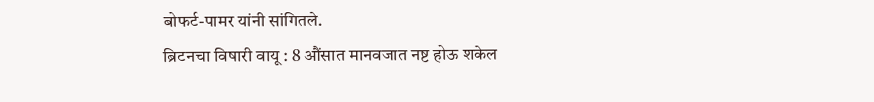बोफर्ट-पामर यांनी सांगितले.
ब्रिटनचा विषारी वायू : 8 औंसात मानवजात नष्ट होऊ शकेल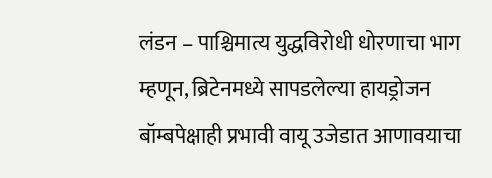लंडन – पाश्चिमात्य युद्धविरोधी धोरणाचा भाग म्हणून, ब्रिटेनमध्ये सापडलेल्या हायड्रोजन बॉम्बपेक्षाही प्रभावी वायू उजेडात आणावयाचा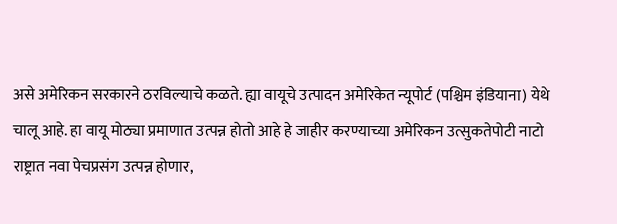असे अमेरिकन सरकारने ठरविल्याचे कळते. ह्या वायूचे उत्पादन अमेरिकेत न्यूपोर्ट (पश्चिम इंडियाना) येथे चालू आहे. हा वायू मोठ्या प्रमाणात उत्पन्न होतो आहे हे जाहीर करण्याच्या अमेरिकन उत्सुकतेपोटी नाटो राष्ट्रात नवा पेचप्रसंग उत्पन्न होणार,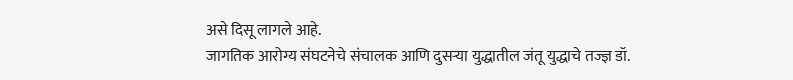असे दिसू लागले आहे.
जागतिक आरोग्य संघटनेचे संचालक आणि दुसऱ्या युद्धातील जंतू युद्धाचे तज्ज्ञ डॉ.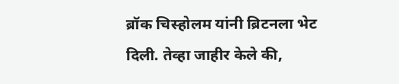ब्रॉक चिस्होलम यांनी ब्रिटनला भेट दिली. तेव्हा जाहीर केले की,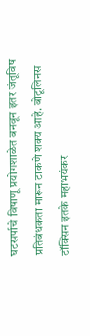घटसर्पाचे विषाणू प्रयोगशाळेत बनवून इतर जंतूविष प्रतिबंधकता मारून टाकणे शक्य आहे. बोटूलिनस टॉक्सिन इतके महाभयंकर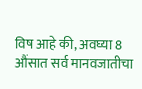विष आहे की, अवघ्या 8 औंसात सर्व मानवजातीचा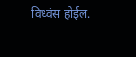विध्वंस होईल.